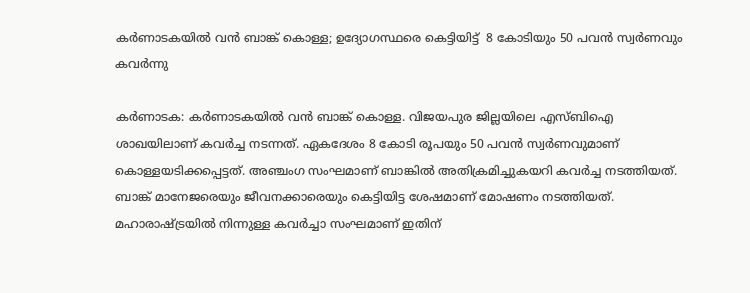കര്‍ണാടകയില്‍ വന്‍ ബാങ്ക് കൊള്ള; ഉദ്യോഗസ്ഥരെ കെട്ടിയിട്ട്  8 കോടിയും 50 പവന്‍ സ്വര്‍ണവും കവര്‍ന്നു

കര്‍ണാടക: കര്‍ണാടകയില്‍ വന്‍ ബാങ്ക് കൊള്ള. വിജയപുര ജില്ലയിലെ എസ്ബിഐ ശാഖയിലാണ് കവര്‍ച്ച നടന്നത്. ഏകദേശം 8 കോടി രൂപയും 50 പവന്‍ സ്വര്‍ണവുമാണ് കൊള്ളയടിക്കപ്പെട്ടത്. അഞ്ചംഗ സംഘമാണ് ബാങ്കില്‍ അതിക്രമിച്ചുകയറി കവര്‍ച്ച നടത്തിയത്. ബാങ്ക് മാനേജരെയും ജീവനക്കാരെയും കെട്ടിയിട്ട ശേഷമാണ് മോഷണം നടത്തിയത്. മഹാരാഷ്ട്രയില്‍ നിന്നുള്ള കവര്‍ച്ചാ സംഘമാണ് ഇതിന്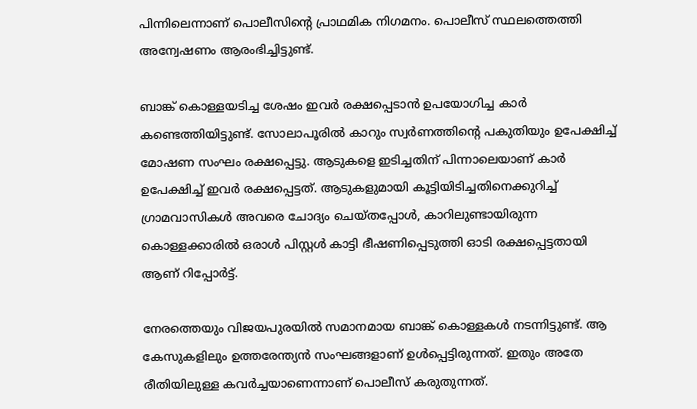പിന്നിലെന്നാണ് പൊലീസിന്റെ പ്രാഥമിക നിഗമനം. പൊലീസ് സ്ഥലത്തെത്തി അന്വേഷണം ആരംഭിച്ചിട്ടുണ്ട്.

ബാങ്ക് കൊള്ളയടിച്ച ശേഷം ഇവര്‍ രക്ഷപ്പെടാന്‍ ഉപയോഗിച്ച കാര്‍ കണ്ടെത്തിയിട്ടുണ്ട്. സോലാപൂരില്‍ കാറും സ്വര്‍ണത്തിന്റെ പകുതിയും ഉപേക്ഷിച്ച് മോഷണ സംഘം രക്ഷപ്പെട്ടു. ആടുകളെ ഇടിച്ചതിന് പിന്നാലെയാണ് കാര്‍ ഉപേക്ഷിച്ച് ഇവര്‍ രക്ഷപ്പെട്ടത്. ആടുകളുമായി കൂട്ടിയിടിച്ചതിനെക്കുറിച്ച് ഗ്രാമവാസികള്‍ അവരെ ചോദ്യം ചെയ്തപ്പോള്‍, കാറിലുണ്ടായിരുന്ന കൊള്ളക്കാരില്‍ ഒരാള്‍ പിസ്റ്റള്‍ കാട്ടി ഭീഷണിപ്പെടുത്തി ഓടി രക്ഷപ്പെട്ടതായി ആണ് റിപ്പോര്‍ട്ട്.

നേരത്തെയും വിജയപുരയില്‍ സമാനമായ ബാങ്ക് കൊള്ളകള്‍ നടന്നിട്ടുണ്ട്. ആ കേസുകളിലും ഉത്തരേന്ത്യന്‍ സംഘങ്ങളാണ് ഉള്‍പ്പെട്ടിരുന്നത്. ഇതും അതേ രീതിയിലുള്ള കവര്‍ച്ചയാണെന്നാണ് പൊലീസ് കരുതുന്നത്.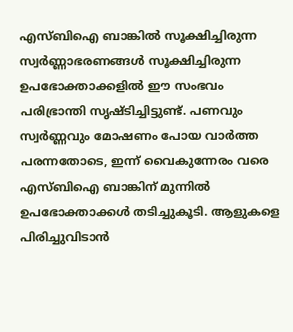എസ്ബിഐ ബാങ്കില്‍ സൂക്ഷിച്ചിരുന്ന സ്വര്‍ണ്ണാഭരണങ്ങള്‍ സൂക്ഷിച്ചിരുന്ന ഉപഭോക്താക്കളില്‍ ഈ സംഭവം പരിഭ്രാന്തി സൃഷ്ടിച്ചിട്ടുണ്ട്. പണവും സ്വര്‍ണ്ണവും മോഷണം പോയ വാര്‍ത്ത പരന്നതോടെ, ഇന്ന് വൈകുന്നേരം വരെ എസ്ബിഐ ബാങ്കിന് മുന്നില്‍ ഉപഭോക്താക്കള്‍ തടിച്ചുകൂടി. ആളുകളെ പിരിച്ചുവിടാന്‍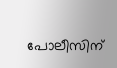പോലീസിന്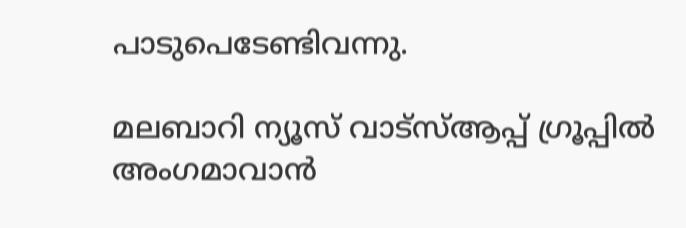പാടുപെടേണ്ടിവന്നു.

മലബാറി ന്യൂസ് വാട്‌സ്ആപ്പ് ഗ്രൂപ്പില്‍ അംഗമാവാന്‍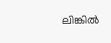ലിങ്കില്‍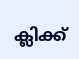ക്ലിക്ക്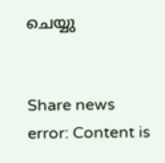ചെയ്യു


Share news
error: Content is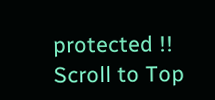protected !!
Scroll to Top